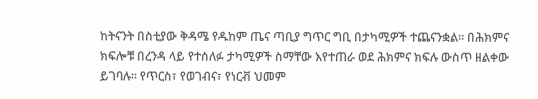ከትናንት በስቲያው ቅዳሜ የዱከም ጤና ጣቢያ ግጥር ግቢ በታካሚዎች ተጨናንቋል፡፡ በሕክምና ክፍሎቹ በረንዳ ላይ የተሰለፉ ታካሚዎች ስማቸው እየተጠራ ወደ ሕክምና ክፍሉ ውስጥ ዘልቀው ይገባሉ፡፡ የጥርስ፣ የወገብና፣ የነርቭ ህመም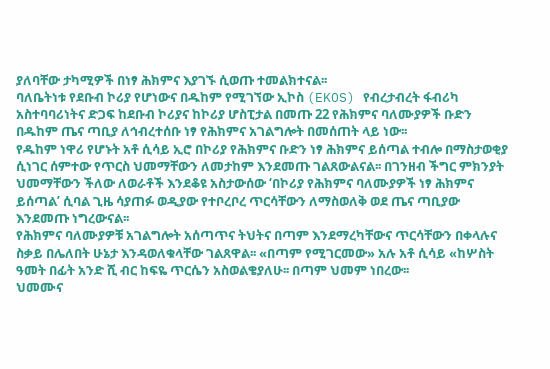ያለባቸው ታካሚዎች በነፃ ሕክምና እያገኙ ሲወጡ ተመልክተናል፡፡
ባለቤትነቱ የደቡብ ኮሪያ የሆነውና በዱከም የሚገኘው ኢኮስ (EKOS) የብረታብረት ፋብሪካ አስተባባሪነትና ድጋፍ ከደቡብ ኮሪያና ከኮሪያ ሆስፒታል በመጡ 22 የሕክምና ባለሙያዎች ቡድን በዱከም ጤና ጣቢያ ለኅብረተሰቡ ነፃ የሕክምና አገልግሎት በመሰጠት ላይ ነው፡፡
የዱከም ነዋሪ የሆኑት አቶ ሲሳይ ኢሮ በኮሪያ የሕክምና ቡድን ነፃ ሕክምና ይሰጣል ተብሎ በማስታወቂያ ሲነገር ሰምተው የጥርስ ህመማቸውን ለመታከም እንደመጡ ገልጸውልናል፡፡ በገንዘብ ችግር ምክንያት ህመማቸውን ችለው ለወራቶች እንደቆዩ አስታውሰው ‘በኮሪያ የሕክምና ባለሙያዎች ነፃ ሕክምና ይሰጣል’ ሲባል ጊዜ ሳያጠፉ ወዲያው የተቦረቦረ ጥርሳቸውን ለማስወለቅ ወደ ጤና ጣቢያው እንደመጡ ነግረውናል፡፡
የሕክምና ባለሙያዎቹ አገልግሎት አሰጣጥና ትህትና በጣም እንደማረካቸውና ጥርሳቸውን በቀላሉና ስቃይ በሌለበት ሁኔታ እንዳወለቁላቸው ገልጸዋል፡፡ «በጣም የሚገርመው» አሉ አቶ ሲሳይ «ከሦስት ዓመት በፊት አንድ ሺ ብር ከፍዬ ጥርሴን አስወልቄያለሁ፡፡ በጣም ህመም ነበረው፡፡
ህመሙና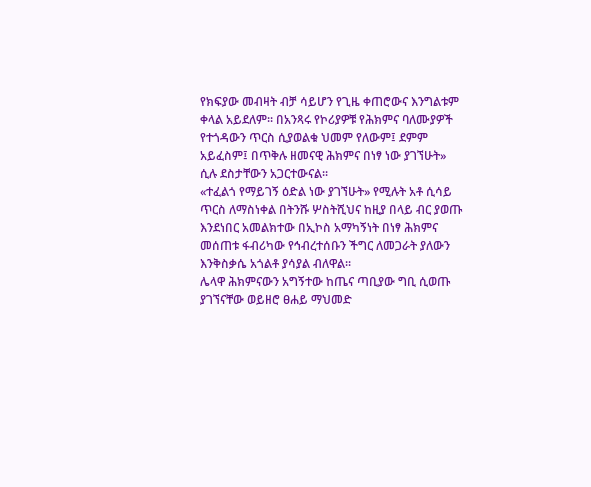የክፍያው መብዛት ብቻ ሳይሆን የጊዜ ቀጠሮውና እንግልቱም ቀላል አይደለም፡፡ በአንጻሩ የኮሪያዎቹ የሕክምና ባለሙያዎች የተጎዳውን ጥርስ ሲያወልቁ ህመም የለውም፤ ደምም አይፈስም፤ በጥቅሉ ዘመናዊ ሕክምና በነፃ ነው ያገኘሁት» ሲሉ ደስታቸውን አጋርተውናል፡፡
«ተፈልጎ የማይገኝ ዕድል ነው ያገኘሁት» የሚሉት አቶ ሲሳይ ጥርስ ለማስነቀል በትንሹ ሦስትሺህና ከዚያ በላይ ብር ያወጡ እንደነበር አመልክተው በኢኮስ አማካኝነት በነፃ ሕክምና መሰጠቱ ፋብሪካው የኅብረተሰቡን ችግር ለመጋራት ያለውን እንቅስቃሴ አጎልቶ ያሳያል ብለዋል፡፡
ሌላዋ ሕክምናውን አግኝተው ከጤና ጣቢያው ግቢ ሲወጡ ያገኘናቸው ወይዘሮ ፀሐይ ማህመድ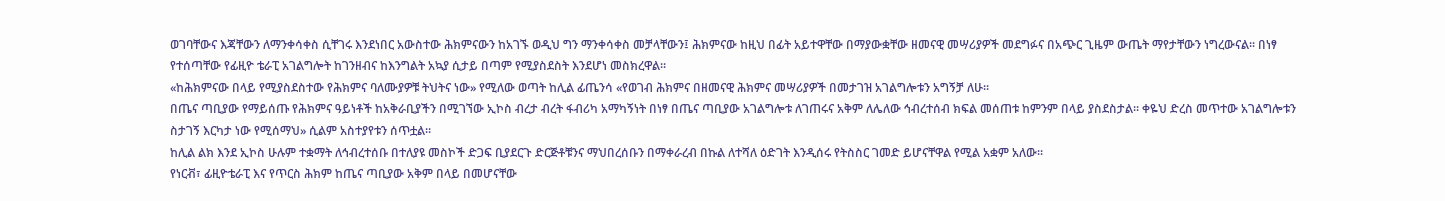ወገባቸውና እጃቸውን ለማንቀሳቀስ ሲቸገሩ እንደነበር አውስተው ሕክምናውን ከአገኙ ወዲህ ግን ማንቀሳቀስ መቻላቸውን፤ ሕክምናው ከዚህ በፊት አይተዋቸው በማያውቋቸው ዘመናዊ መሣሪያዎች መደግፉና በአጭር ጊዜም ውጤት ማየታቸውን ነግረውናል፡፡ በነፃ የተሰጣቸው የፊዚዮ ቴራፒ አገልግሎት ከገንዘብና ከእንግልት አኳያ ሲታይ በጣም የሚያስደስት እንደሆነ መስክረዋል፡፡
«ከሕክምናው በላይ የሚያስደስተው የሕክምና ባለሙያዎቹ ትህትና ነው» የሚለው ወጣት ከሊል ፊጤንሳ «የወገብ ሕክምና በዘመናዊ ሕክምና መሣሪያዎች በመታገዝ አገልግሎቱን አግኝቻ ለሁ፡፡
በጤና ጣቢያው የማይሰጡ የሕክምና ዓይነቶች ከአቅራቢያችን በሚገኘው ኢኮስ ብረታ ብረት ፋብሪካ አማካኝነት በነፃ በጤና ጣቢያው አገልግሎቱ ለገጠሩና አቅም ለሌለው ኅብረተሰብ ክፍል መሰጠቱ ከምንም በላይ ያስደስታል፡፡ ቀዬህ ድረስ መጥተው አገልግሎቱን ስታገኝ እርካታ ነው የሚሰማህ» ሲልም አስተያየቱን ሰጥቷል።
ከሊል ልክ እንደ ኢኮስ ሁሉም ተቋማት ለኅብረተሰቡ በተለያዩ መስኮች ድጋፍ ቢያደርጉ ድርጅቶቹንና ማህበረሰቡን በማቀራረብ በኩል ለተሻለ ዕድገት እንዲሰሩ የትስስር ገመድ ይሆናቸዋል የሚል አቋም አለው፡፡
የነርቭ፣ ፊዚዮቴራፒ እና የጥርስ ሕክም ከጤና ጣቢያው አቅም በላይ በመሆናቸው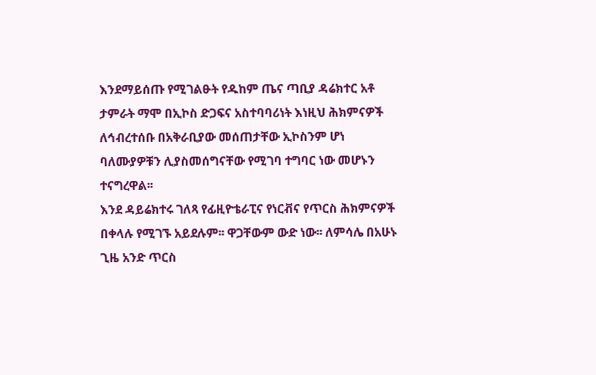እንደማይሰጡ የሚገልፁት የዱከም ጤና ጣቢያ ዳሬክተር አቶ ታምራት ማሞ በኢኮስ ድጋፍና አስተባባሪነት እነዚህ ሕክምናዎች ለኅብረተሰቡ በአቅራቢያው መሰጠታቸው ኢኮስንም ሆነ ባለሙያዎቹን ሊያስመሰግናቸው የሚገባ ተግባር ነው መሆኑን ተናግረዋል፡፡
እንደ ዳይሬክተሩ ገለጻ የፊዚዮቴራፒና የነርቭና የጥርስ ሕክምናዎች በቀላሉ የሚገኙ አይደሉም፡፡ ዋጋቸውም ውድ ነው፡፡ ለምሳሌ በአሁኑ ጊዜ አንድ ጥርስ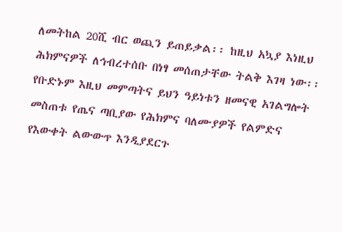ለመትከል 20ሺ ብር ወጪን ይጠይቃል፡፡ ከዚህ አኳያ እነዚህ ሕክምናዎች ለኅብረተሰቡ በነፃ መሰጠታቸው ትልቅ እገዛ ነው፡፡ የቡድኑም እዚህ መምጣትና ይህን ዓይነቱን ዘመናዊ አገልግሎት መስጠቱ የጤና ጣቢያው የሕክምና ባለሙያዎች የልምድና የእውቀት ልውውጥ እንዲያደርጉ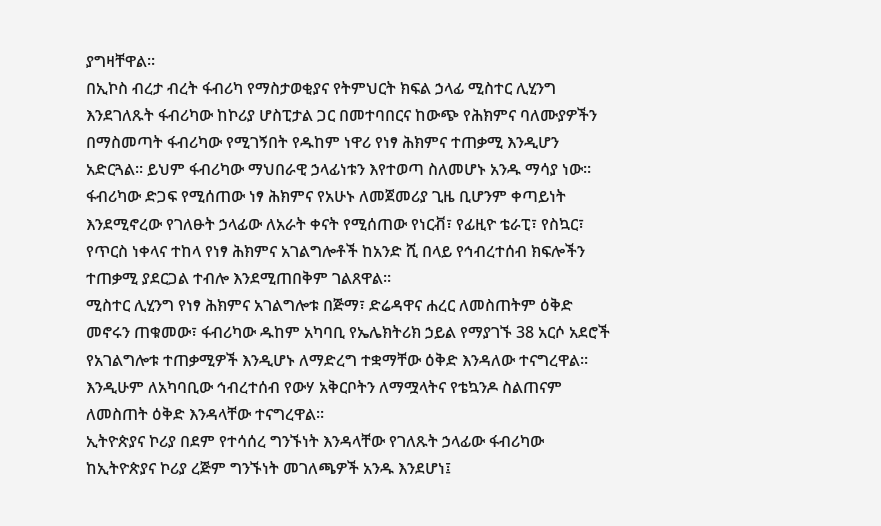ያግዛቸዋል፡፡
በኢኮስ ብረታ ብረት ፋብሪካ የማስታወቂያና የትምህርት ክፍል ኃላፊ ሚስተር ሊሂንግ እንደገለጹት ፋብሪካው ከኮሪያ ሆስፒታል ጋር በመተባበርና ከውጭ የሕክምና ባለሙያዎችን በማስመጣት ፋብሪካው የሚገኝበት የዱከም ነዋሪ የነፃ ሕክምና ተጠቃሚ እንዲሆን አድርጓል፡፡ ይህም ፋብሪካው ማህበራዊ ኃላፊነቱን እየተወጣ ስለመሆኑ አንዱ ማሳያ ነው፡፡
ፋብሪካው ድጋፍ የሚሰጠው ነፃ ሕክምና የአሁኑ ለመጀመሪያ ጊዜ ቢሆንም ቀጣይነት እንደሚኖረው የገለፁት ኃላፊው ለአራት ቀናት የሚሰጠው የነርቭ፣ የፊዚዮ ቴራፒ፣ የስኳር፣ የጥርስ ነቀላና ተከላ የነፃ ሕክምና አገልግሎቶች ከአንድ ሺ በላይ የኅብረተሰብ ክፍሎችን ተጠቃሚ ያደርጋል ተብሎ እንደሚጠበቅም ገልጸዋል፡፡
ሚስተር ሊሂንግ የነፃ ሕክምና አገልግሎቱ በጅማ፣ ድሬዳዋና ሐረር ለመስጠትም ዕቅድ መኖሩን ጠቁመው፣ ፋብሪካው ዱከም አካባቢ የኤሌክትሪክ ኃይል የማያገኙ 38 አርሶ አደሮች የአገልግሎቱ ተጠቃሚዎች እንዲሆኑ ለማድረግ ተቋማቸው ዕቅድ እንዳለው ተናግረዋል፡፡ እንዲሁም ለአካባቢው ኅብረተሰብ የውሃ አቅርቦትን ለማሟላትና የቴኳንዶ ስልጠናም ለመስጠት ዕቅድ እንዳላቸው ተናግረዋል፡፡
ኢትዮጵያና ኮሪያ በደም የተሳሰረ ግንኙነት እንዳላቸው የገለጹት ኃላፊው ፋብሪካው ከኢትዮጵያና ኮሪያ ረጅም ግንኙነት መገለጫዎች አንዱ እንደሆነ፤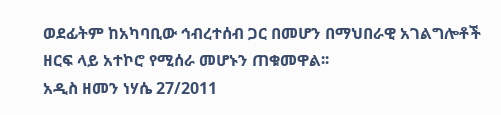ወደፊትም ከአካባቢው ኅብረተሰብ ጋር በመሆን በማህበራዊ አገልግሎቶች ዘርፍ ላይ አተኮሮ የሚሰራ መሆኑን ጠቁመዋል፡፡
አዲስ ዘመን ነሃሴ 27/2011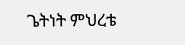ጌትነት ምህረቴ